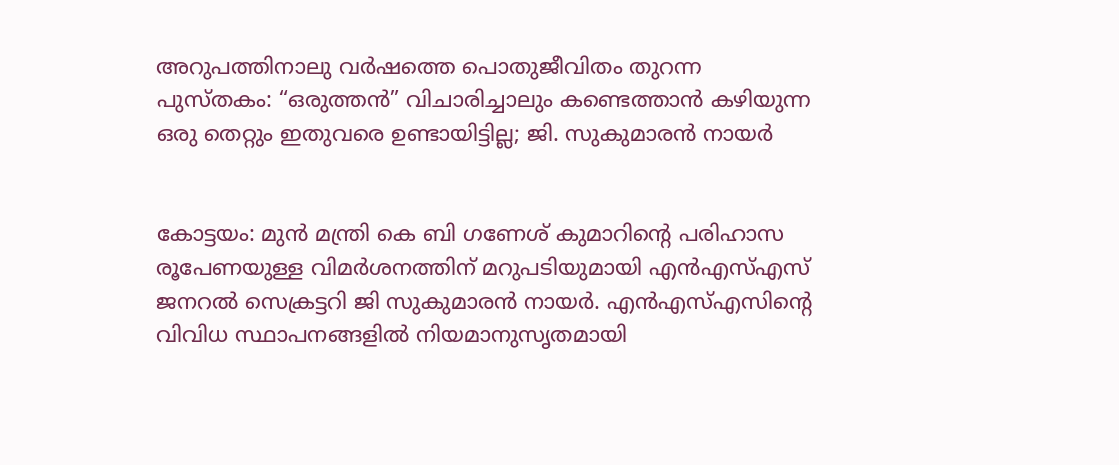അറുപത്തിനാലു വർഷത്തെ പൊതുജീവിതം തുറന്ന പുസ്തകം: “ഒരുത്തൻ” വിചാരിച്ചാലും കണ്ടെത്താൻ കഴിയുന്ന ഒരു തെറ്റും ഇതുവരെ ഉണ്ടായിട്ടില്ല; ജി. സുകുമാരൻ നായർ


കോട്ടയം: മുൻ മന്ത്രി കെ ബി ഗണേശ് കുമാറിന്റെ പരിഹാസ രൂപേണയുള്ള വിമർശനത്തിന് മറുപടിയുമായി എൻഎസ്എസ് ജനറൽ സെക്രട്ടറി ജി സുകുമാരൻ നായർ. എൻഎസ്എസിന്റെ വിവിധ സ്ഥാപനങ്ങളിൽ നിയമാനുസൃതമായി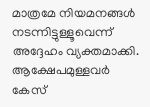മാത്രമേ നിയമനങ്ങൾ നടന്നിട്ടുള്ളൂവെന്ന് അദ്ദേഹം വ്യക്തമാക്കി. ആക്ഷേപമുള്ളവർ കേസ്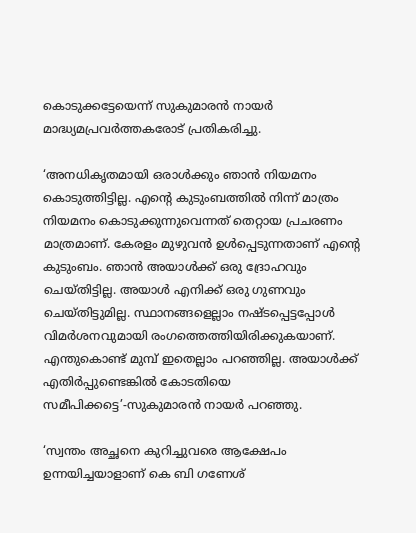കൊടുക്കട്ടേയെന്ന് സുകുമാരൻ നായർ മാദ്ധ്യമപ്രവർത്തകരോട് പ്രതികരിച്ചു.

‘അനധികൃതമായി ഒരാൾക്കും ഞാൻ നിയമനം കൊടുത്തിട്ടില്ല. എന്റെ കുടുംബത്തിൽ നിന്ന് മാത്രം നിയമനം കൊടുക്കുന്നുവെന്നത് തെറ്റായ പ്രചരണം മാത്രമാണ്. കേരളം മുഴുവൻ ഉൾപ്പെടുന്നതാണ് എന്റെ കുടുംബം. ഞാൻ അയാൾക്ക് ഒരു ദ്രോഹവും ചെയ്തിട്ടില്ല. അയാൾ എനിക്ക് ഒരു ഗുണവും ചെയ്തിട്ടുമില്ല. സ്ഥാനങ്ങളെല്ലാം നഷ്ടപ്പെട്ടപ്പോൾ വിമർശനവുമായി രംഗത്തെത്തിയിരിക്കുകയാണ്. എന്തുകൊണ്ട് മുമ്പ് ഇതെല്ലാം പറഞ്ഞില്ല. അയാൾക്ക് എതിർപ്പുണ്ടെങ്കിൽ കോടതിയെ സമീപിക്കട്ടെ’-സുകുമാരൻ നായർ പറഞ്ഞു.

‘സ്വന്തം അച്ഛനെ കുറിച്ചുവരെ ആക്ഷേപം ഉന്നയിച്ചയാളാണ് കെ ബി ഗണേശ്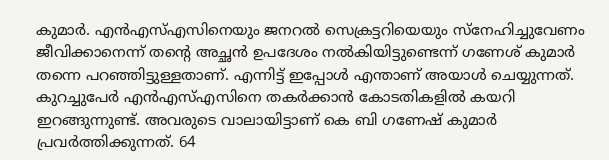കുമാർ. എൻഎസ്എസിനെയും ജനറൽ സെക്രട്ടറിയെയും സ്നേഹിച്ചുവേണം ജീവിക്കാനെന്ന് തന്റെ അച്ഛൻ ഉപദേശം നൽകിയിട്ടുണ്ടെന്ന് ഗണേശ് കുമാർ തന്നെ പറഞ്ഞിട്ടുള്ളതാണ്. എന്നിട്ട് ഇപ്പോൾ എന്താണ് അയാൾ ചെയ്യുന്നത്. കുറച്ചുപേർ എൻഎസ്എസിനെ തകർക്കാൻ കോടതികളിൽ കയറി ഇറങ്ങുന്നുണ്ട്. അവരുടെ വാലായിട്ടാണ് കെ ബി ഗണേഷ് കുമാർ പ്രവർത്തിക്കുന്നത്. 64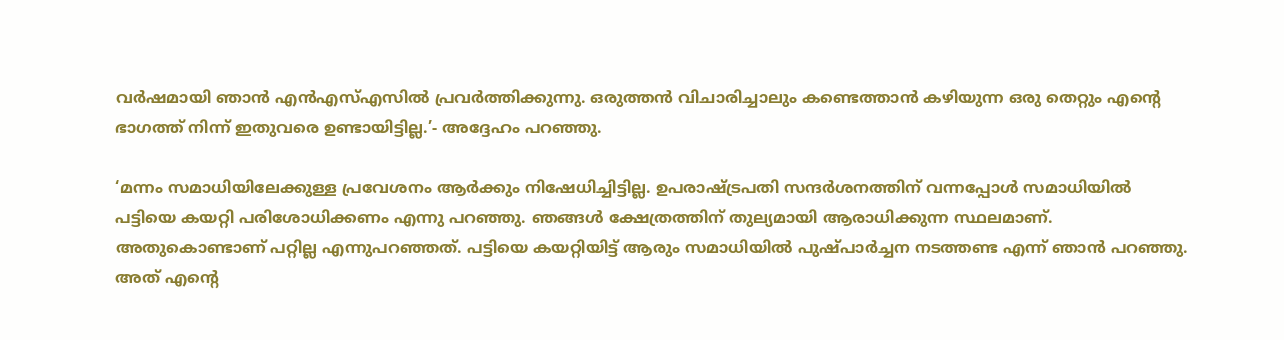വർഷമായി ഞാൻ എൻഎസ്എസിൽ പ്രവർത്തിക്കുന്നു. ഒരുത്തൻ വിചാരിച്ചാലും കണ്ടെത്താൻ കഴിയുന്ന ഒരു തെറ്റും എന്റെ ഭാഗത്ത് നിന്ന് ഇതുവരെ ഉണ്ടായിട്ടില്ല.’- അദ്ദേഹം പറഞ്ഞു.

‘മന്നം സമാധിയിലേക്കുള്ള പ്രവേശനം ആർക്കും നിഷേധിച്ചിട്ടില്ല. ഉപരാഷ്ട്രപതി സന്ദർശനത്തിന് വന്നപ്പോൾ സമാധിയിൽ പട്ടിയെ കയറ്റി പരിശോധിക്കണം എന്നു പറഞ്ഞു. ഞങ്ങൾ ക്ഷേത്രത്തിന് തുല്യമായി ആരാധിക്കുന്ന സ്ഥലമാണ്. അതുകൊണ്ടാണ് പറ്റില്ല എന്നുപറഞ്ഞത്. പട്ടിയെ കയറ്റിയിട്ട് ആരും സമാധിയിൽ പുഷ്പാർച്ചന നടത്തണ്ട എന്ന് ഞാൻ പറഞ്ഞു. അത് എന്റെ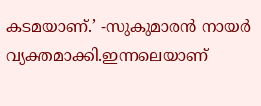കടമയാണ്.’ -സുകുമാരൻ നായർ വ്യക്തമാക്കി.ഇന്നലെയാണ്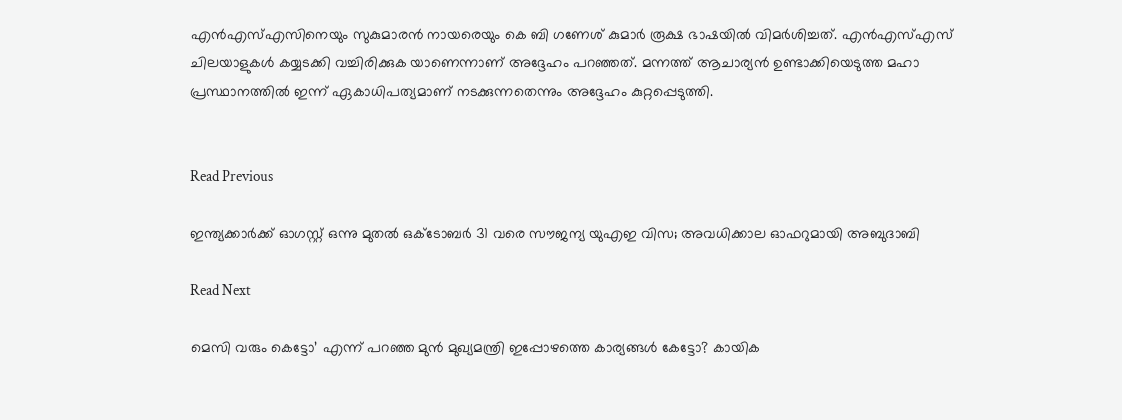എൻഎസ്എസിനെയും സുകുമാരൻ നായരെയും കെ ബി ഗണേശ് കുമാ‌ർ രൂക്ഷ ഭാഷയിൽ വിമ‌ർശിച്ചത്. എൻഎസ്എസ് ചിലയാളുകൾ കയ്യടക്കി വച്ചിരിക്കുക യാണെന്നാണ് അദ്ദേഹം പറഞ്ഞത്. മന്നത്ത് ആചാര്യൻ ഉണ്ടാക്കിയെടുത്ത മഹാ പ്രസ്ഥാനത്തിൽ ഇന്ന് ഏകാധിപത്യമാണ് നടക്കുന്നതെന്നും അദ്ദേഹം കുറ്റപ്പെടുത്തി.


Read Previous

ഇന്ത്യക്കാര്‍ക്ക് ഓഗസ്റ്റ് ഒന്നു മുതല്‍ ഒക്ടോബര്‍ 31 വരെ സൗജന്യ യുഎഇ വിസ; അവധിക്കാല ഓഫറുമായി അബുദാബി

Read Next

മെസി വരും കെട്ടോ’ എന്ന് പറഞ്ഞ മുൻ മുഖ്യമന്ത്രി ഇപ്പോഴത്തെ കാര്യങ്ങൾ കേട്ടോ? കായിക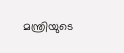മന്ത്രിയുടെ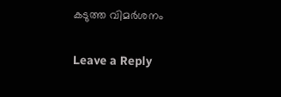കടുത്ത വിമർശനം

Leave a Reply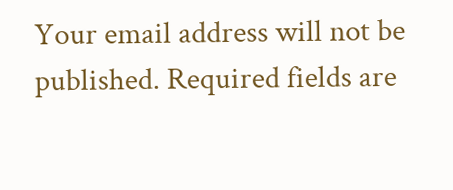Your email address will not be published. Required fields are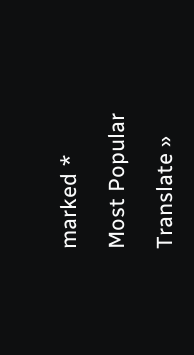marked *

Most Popular

Translate »